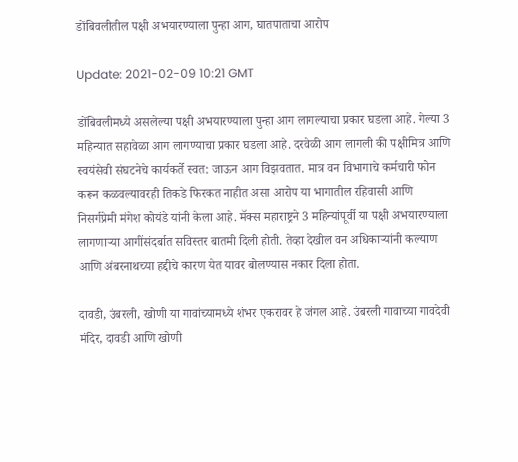डोंबिवलीतील पक्षी अभयारण्याला पुन्हा आग, घातपाताचा आरोप

Update: 2021-02-09 10:21 GMT

डोंबिवलीमध्ये असलेल्या पक्षी अभयारण्याला पुन्हा आग लागल्याचा प्रकार घडला आहे. गेल्या 3 महिन्यात सहावेळा आग लागण्याचा प्रकार घडला आहे. दरवेळी आग लागली की पक्षीमित्र आणि स्वयंसेवी संघटनेचे कार्यकर्ते स्वत: जाऊन आग विझवतात. मात्र वन विभागाचे कर्मचारी फोन करून कळवल्यावरही तिकडे फिरकत नाहीत असा आरोप या भागातील रहिवासी आणि निसर्गप्रेमी मंगेश कोयंडे यांनी केला आहे. मॅक्स महाराष्ट्रने 3 महिन्यांपूर्वी या पक्षी अभयारण्याला लागणाऱ्या आगींसंदर्बात सविस्तर बातमी दिली होती. तेव्हा देखील वन अधिकाऱ्यांनी कल्याण आणि अंबरनाथच्या हद्दीचे कारण येत यावर बोलण्यास नकार दिला होता.

दावडी, उंबरली, खोणी या गावांच्यामध्ये शंभर एकरावर हे जंगल आहे. उंबरली गावाच्या गावदेवी मंदिर, दावडी आणि खोणी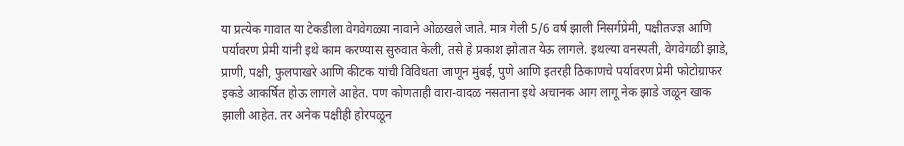या प्रत्येक गावात या टेकडीला वेगवेगळ्या नावाने ओळखले जाते. मात्र गेली 5/6 वर्ष झाली निसर्गप्रेमी, पक्षीतज्ज्ञ आणि पर्यावरण प्रेमी यांनी इथे काम करण्यास सुरुवात केली, तसे हे प्रकाश झोतात येऊ लागले. इथल्या वनस्पती, वेगवेगळी झाडे, प्राणी, पक्षी, फुलपाखरे आणि कीटक यांची विविधता जाणून मुंबई, पुणे आणि इतरही ठिकाणचे पर्यावरण प्रेमी फोटोग्राफर इकडे आकर्षित होऊ लागले आहेत. पण कोणताही वारा-वादळ नसताना इथे अचानक आग लागू नेक झाडे जळून खाक झाली आहेत. तर अनेक पक्षीही होरपळून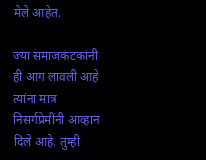मेले आहेत.

ज्या समाजकंटकांनी ही आग लावली आहे त्यांना मात्र निसर्गप्रेमींनी आव्हान दिले आहे. तुम्ही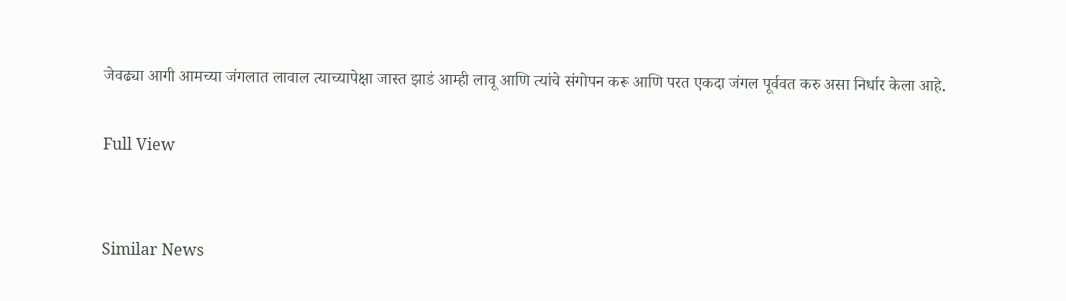जेवढ्या आगी आमच्या जंगलात लावाल त्याच्यापेक्षा जास्त झाडं आम्ही लावू आणि त्यांचे संगोपन करू आणि परत एकदा जंगल पूर्ववत करु असा निर्धार केला आहे.

Full View


Similar News